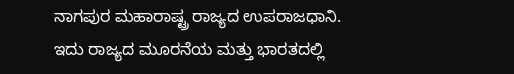ನಾಗಪುರ ಮಹಾರಾಷ್ಟ್ರ ರಾಜ್ಯದ ಉಪರಾಜಧಾನಿ. ಇದು ರಾಜ್ಯದ ಮೂರನೆಯ ಮತ್ತು ಭಾರತದಲ್ಲಿ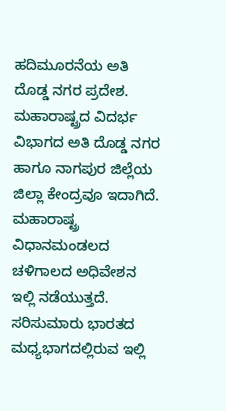ಹದಿಮೂರನೆಯ ಅತಿ ದೊಡ್ಡ ನಗರ ಪ್ರದೇಶ. ಮಹಾರಾಷ್ಟ್ರದ ವಿದರ್ಭ ವಿಭಾಗದ ಅತಿ ದೊಡ್ಡ ನಗರ ಹಾಗೂ ನಾಗಪುರ ಜಿಲ್ಲೆಯ ಜಿಲ್ಲಾ ಕೇಂದ್ರವೂ ಇದಾಗಿದೆ. ಮಹಾರಾಷ್ಟ್ರ ವಿಧಾನಮಂಡಲದ ಚಳಿಗಾಲದ ಅಧಿವೇಶನ ಇಲ್ಲಿ ನಡೆಯುತ್ತದೆ. ಸರಿಸುಮಾರು ಭಾರತದ ಮಧ್ಯಭಾಗದಲ್ಲಿರುವ ಇಲ್ಲಿ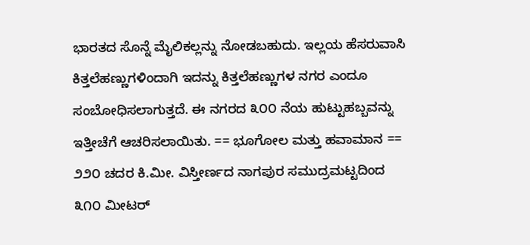ಭಾರತದ ಸೊನ್ನೆ ಮೈಲಿಕಲ್ಲನ್ನು ನೋಡಬಹುದು. ಇಲ್ಲಯ ಹೆಸರುವಾಸಿ ಕಿತ್ತಲೆಹಣ್ಣುಗಳಿಂದಾಗಿ ಇದನ್ನು ಕಿತ್ತಲೆಹಣ್ಣುಗಳ ನಗರ ಎಂದೂ ಸಂಬೋಧಿಸಲಾಗುತ್ತದೆ. ಈ ನಗರದ ೩೦೦ ನೆಯ ಹುಟ್ಟುಹಬ್ಬವನ್ನು ಇತ್ತೀಚೆಗೆ ಆಚರಿಸಲಾಯಿತು. == ಭೂಗೋಲ ಮತ್ತು ಹವಾಮಾನ == ೨೨೦ ಚದರ ಕಿ.ಮೀ. ವಿಸ್ತೀರ್ಣದ ನಾಗಪುರ ಸಮುದ್ರಮಟ್ಟದಿಂದ ೩೧೦ ಮೀಟರ್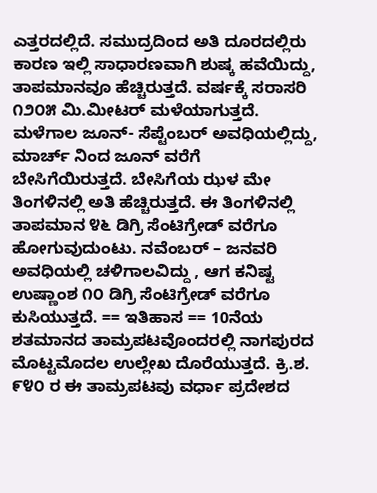ಎತ್ತರದಲ್ಲಿದೆ. ಸಮುದ್ರದಿಂದ ಅತಿ ದೂರದಲ್ಲಿರು ಕಾರಣ ಇಲ್ಲಿ ಸಾಧಾರಣವಾಗಿ ಶುಷ್ಕ ಹವೆಯಿದ್ದು, ತಾಪಮಾನವೂ ಹೆಚ್ಚಿರುತ್ತದೆ. ವರ್ಷಕ್ಕೆ ಸರಾಸರಿ ೧೨೦೫ ಮಿ.ಮೀಟರ್ ಮಳೆಯಾಗುತ್ತದೆ. ಮಳೆಗಾಲ ಜೂನ್- ಸೆಪ್ಟೆಂಬರ್ ಅವಧಿಯಲ್ಲಿದ್ದು, ಮಾರ್ಚ್ ನಿಂದ ಜೂನ್ ವರೆಗೆ ಬೇಸಿಗೆಯಿರುತ್ತದೆ. ಬೇಸಿಗೆಯ ಝಳ ಮೇ ತಿಂಗಳಿನಲ್ಲಿ ಅತಿ ಹೆಚ್ಚಿರುತ್ತದೆ. ಈ ತಿಂಗಳಿನಲ್ಲಿ ತಾಪಮಾನ ೪೬ ಡಿಗ್ರಿ ಸೆಂಟಿಗ್ರೇಡ್ ವರೆಗೂ ಹೋಗುವುದುಂಟು. ನವೆಂಬರ್ – ಜನವರಿ ಅವಧಿಯಲ್ಲಿ ಚಳಿಗಾಲವಿದ್ದು , ಆಗ ಕನಿಷ್ಟ ಉಷ್ಣಾಂಶ ೧೦ ಡಿಗ್ರಿ ಸೆಂಟಿಗ್ರೇಡ್ ವರೆಗೂ ಕುಸಿಯುತ್ತದೆ. == ಇತಿಹಾಸ == 10ನೆಯ ಶತಮಾನದ ತಾಮ್ರಪಟವೊಂದರಲ್ಲಿ ನಾಗಪುರದ ಮೊಟ್ಟಮೊದಲ ಉಲ್ಲೇಖ ದೊರೆಯುತ್ತದೆ. ಕ್ರಿ.ಶ. ೯೪೦ ರ ಈ ತಾಮ್ರಪಟವು ವರ್ಧಾ ಪ್ರದೇಶದ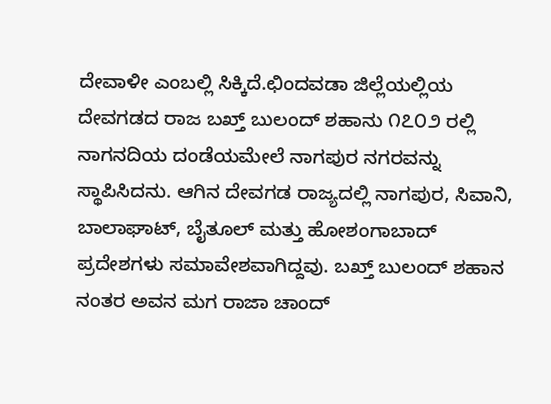ದೇವಾಳೀ ಎಂಬಲ್ಲಿ ಸಿಕ್ಕಿದೆ.ಛಿಂದವಡಾ ಜಿಲ್ಲೆಯಲ್ಲಿಯ ದೇವಗಡದ ರಾಜ ಬಖ್ತ್ ಬುಲಂದ್ ಶಹಾನು ೧೭೦೨ ರಲ್ಲಿ ನಾಗನದಿಯ ದಂಡೆಯಮೇಲೆ ನಾಗಪುರ ನಗರವನ್ನು ಸ್ಥಾಪಿಸಿದನು. ಆಗಿನ ದೇವಗಡ ರಾಜ್ಯದಲ್ಲಿ ನಾಗಪುರ, ಸಿವಾನಿ, ಬಾಲಾಘಾಟ್, ಬೈತೂಲ್ ಮತ್ತು ಹೋಶಂಗಾಬಾದ್ ಪ್ರದೇಶಗಳು ಸಮಾವೇಶವಾಗಿದ್ದವು. ಬಖ್ತ್ ಬುಲಂದ್ ಶಹಾನ ನಂತರ ಅವನ ಮಗ ರಾಜಾ ಚಾಂದ್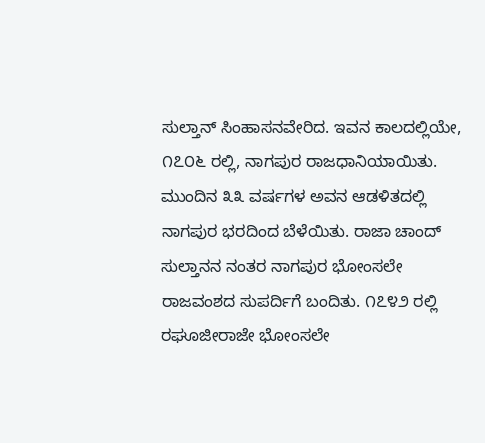ಸುಲ್ತಾನ್ ಸಿಂಹಾಸನವೇರಿದ. ಇವನ ಕಾಲದಲ್ಲಿಯೇ, ೧೭೦೬ ರಲ್ಲಿ, ನಾಗಪುರ ರಾಜಧಾನಿಯಾಯಿತು. ಮುಂದಿನ ೩೩ ವರ್ಷಗಳ ಅವನ ಆಡಳಿತದಲ್ಲಿ ನಾಗಪುರ ಭರದಿಂದ ಬೆಳೆಯಿತು. ರಾಜಾ ಚಾಂದ್ ಸುಲ್ತಾನನ ನಂತರ ನಾಗಪುರ ಭೋಂಸಲೇ ರಾಜವಂಶದ ಸುಪರ್ದಿಗೆ ಬಂದಿತು. ೧೭೪೨ ರಲ್ಲಿ ರಘೂಜೀರಾಜೇ ಭೋಂಸಲೇ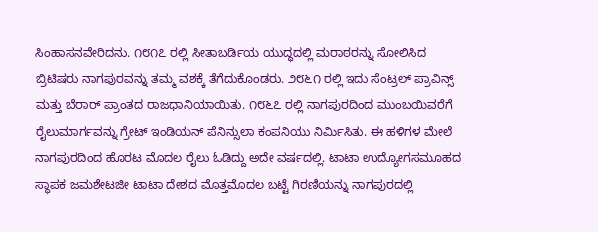ಸಿಂಹಾಸನವೇರಿದನು. ೧೮೧೭ ರಲ್ಲಿ ಸೀತಾಬರ್ಡಿಯ ಯುದ್ಧದಲ್ಲಿ ಮರಾಠರನ್ನು ಸೋಲಿಸಿದ ಬ್ರಿಟಿಷರು ನಾಗಪುರವನ್ನು ತಮ್ಮ ವಶಕ್ಕೆ ತೆಗೆದುಕೊಂಡರು. ೨೮೬೧ ರಲ್ಲಿ ಇದು ಸೆಂಟ್ರಲ್ ಪ್ರಾವಿನ್ಸ್ ಮತ್ತು ಬೆರಾರ್ ಪ್ರಾಂತದ ರಾಜಧಾನಿಯಾಯಿತು. ೧೮೬೭ ರಲ್ಲಿ ನಾಗಪುರದಿಂದ ಮುಂಬಯಿವರೆಗೆ ರೈಲುಮಾರ್ಗವನ್ನು ಗ್ರೇಟ್ ಇಂಡಿಯನ್ ಪೆನಿನ್ಸುಲಾ ಕಂಪನಿಯು ನಿರ್ಮಿಸಿತು. ಈ ಹಳಿಗಳ ಮೇಲೆ ನಾಗಪುರದಿಂದ ಹೊರಟ ಮೊದಲ ರೈಲು ಓಡಿದ್ದು ಅದೇ ವರ್ಷದಲ್ಲಿ. ಟಾಟಾ ಉದ್ಯೋಗಸಮೂಹದ ಸ್ಥಾಪಕ ಜಮಶೇಟಜೀ ಟಾಟಾ ದೇಶದ ಮೊತ್ತಮೊದಲ ಬಟ್ಟೆ ಗಿರಣಿಯನ್ನು ನಾಗಪುರದಲ್ಲಿ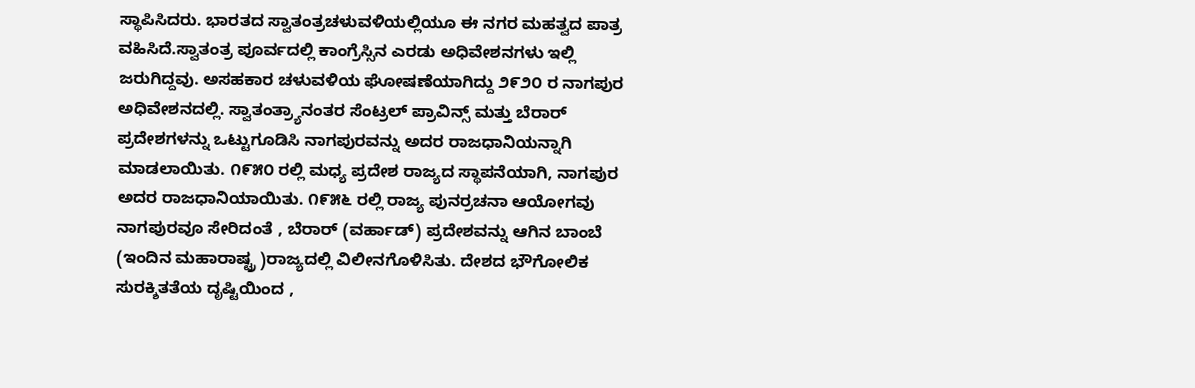ಸ್ಥಾಪಿಸಿದರು. ಭಾರತದ ಸ್ವಾತಂತ್ರಚಳುವಳಿಯಲ್ಲಿಯೂ ಈ ನಗರ ಮಹತ್ವದ ಪಾತ್ರ ವಹಿಸಿದೆ.ಸ್ವಾತಂತ್ರ ಪೂರ್ವದಲ್ಲಿ ಕಾಂಗ್ರೆಸ್ಸಿನ ಎರಡು ಅಧಿವೇಶನಗಳು ಇಲ್ಲಿ ಜರುಗಿದ್ದವು. ಅಸಹಕಾರ ಚಳುವಳಿಯ ಘೋಷಣೆಯಾಗಿದ್ದು ೨೯೨೦ ರ ನಾಗಪುರ ಅಧಿವೇಶನದಲ್ಲಿ. ಸ್ವಾತಂತ್ರ್ಯಾನಂತರ ಸೆಂಟ್ರಲ್ ಪ್ರಾವಿನ್ಸ್ ಮತ್ತು ಬೆರಾರ್ ಪ್ರದೇಶಗಳನ್ನು ಒಟ್ಟುಗೂಡಿಸಿ ನಾಗಪುರವನ್ನು ಅದರ ರಾಜಧಾನಿಯನ್ನಾಗಿ ಮಾಡಲಾಯಿತು. ೧೯೫೦ ರಲ್ಲಿ ಮಧ್ಯ ಪ್ರದೇಶ ರಾಜ್ಯದ ಸ್ಥಾಪನೆಯಾಗಿ, ನಾಗಪುರ ಅದರ ರಾಜಧಾನಿಯಾಯಿತು. ೧೯೫೬ ರಲ್ಲಿ ರಾಜ್ಯ ಪುನರ್ರಚನಾ ಆಯೋಗವು ನಾಗಪುರವೂ ಸೇರಿದಂತೆ , ಬೆರಾರ್ (ವರ್ಹಾಡ್) ಪ್ರದೇಶವನ್ನು ಆಗಿನ ಬಾಂಬೆ (ಇಂದಿನ ಮಹಾರಾಷ್ಟ್ರ )ರಾಜ್ಯದಲ್ಲಿ ವಿಲೀನಗೊಳಿಸಿತು. ದೇಶದ ಭೌಗೋಲಿಕ ಸುರಕ್ಶಿತತೆಯ ದೃಷ್ಟಿಯಿಂದ ,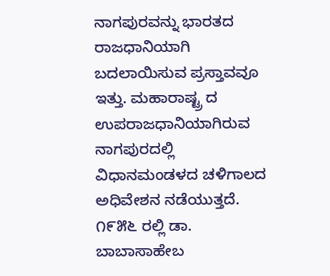ನಾಗಪುರವನ್ನು ಭಾರತದ ರಾಜಧಾನಿಯಾಗಿ ಬದಲಾಯಿಸುವ ಪ್ರಸ್ತಾವವೂ ಇತ್ತು. ಮಹಾರಾಷ್ಟ್ರ ದ ಉಪರಾಜಧಾನಿಯಾಗಿರುವ ನಾಗಪುರದಲ್ಲಿ ವಿಧಾನಮಂಡಳದ ಚಳಿಗಾಲದ ಅಧಿವೇಶನ ನಡೆಯುತ್ತದೆ. ೧೯೫೬ ರಲ್ಲಿ ಡಾ. ಬಾಬಾಸಾಹೇಬ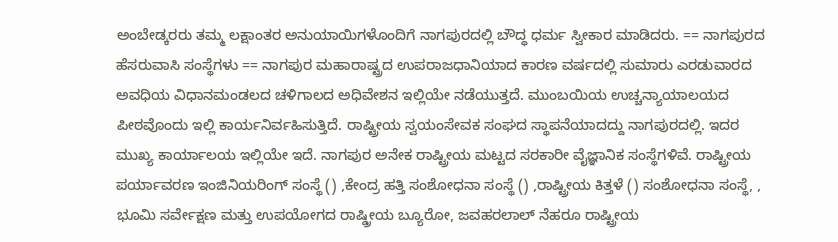ಅಂಬೇಡ್ಕರರು ತಮ್ಮ ಲಕ್ಷಾಂತರ ಅನುಯಾಯಿಗಳೊಂದಿಗೆ ನಾಗಪುರದಲ್ಲಿ ಬೌದ್ಧ ಧರ್ಮ ಸ್ವೀಕಾರ ಮಾಡಿದರು. == ನಾಗಪುರದ ಹೆಸರುವಾಸಿ ಸಂಸ್ಥೆಗಳು == ನಾಗಪುರ ಮಹಾರಾಷ್ಟ್ರದ ಉಪರಾಜಧಾನಿಯಾದ ಕಾರಣ ವರ್ಷದಲ್ಲಿ ಸುಮಾರು ಎರಡುವಾರದ ಅವಧಿಯ ವಿಧಾನಮಂಡಲದ ಚಳಿಗಾಲದ ಅಧಿವೇಶನ ಇಲ್ಲಿಯೇ ನಡೆಯುತ್ತದೆ. ಮುಂಬಯಿಯ ಉಚ್ಚನ್ಯಾಯಾಲಯದ ಪೀಠವೊಂದು ಇಲ್ಲಿ ಕಾರ್ಯನಿರ್ವಹಿಸುತ್ತಿದೆ. ರಾಷ್ಟ್ರೀಯ ಸ್ವಯಂಸೇವಕ ಸಂಘದ ಸ್ಥಾಪನೆಯಾದದ್ದು ನಾಗಪುರದಲ್ಲಿ. ಇದರ ಮುಖ್ಯ ಕಾರ್ಯಾಲಯ ಇಲ್ಲಿಯೇ ಇದೆ. ನಾಗಪುರ ಅನೇಕ ರಾಷ್ಟ್ರೀಯ ಮಟ್ಟದ ಸರಕಾರೀ ವೈಜ್ಞಾನಿಕ ಸಂಸ್ಥೆಗಳಿವೆ. ರಾಷ್ಟ್ರೀಯ ಪರ್ಯಾವರಣ ಇಂಜಿನಿಯರಿಂಗ್ ಸಂಸ್ಥೆ () ,ಕೇಂದ್ರ ಹತ್ತಿ ಸಂಶೋಧನಾ ಸಂಸ್ಥೆ () ,ರಾಷ್ಟ್ರೀಯ ಕಿತ್ತಳೆ () ಸಂಶೋಧನಾ ಸಂಸ್ಥೆ, , ಭೂಮಿ ಸರ್ವೇಕ್ಷಣ ಮತ್ತು ಉಪಯೋಗದ ರಾಷ್ಡ್ರೀಯ ಬ್ಯೂರೋ, ಜವಹರಲಾಲ್ ನೆಹರೂ ರಾಷ್ಟ್ರೀಯ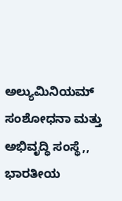ಅಲ್ಯುಮಿನಿಯಮ್ ಸಂಶೋಧನಾ ಮತ್ತು ಅಭಿವೃದ್ಧಿ ಸಂಸ್ಥೆ,, ಭಾರತೀಯ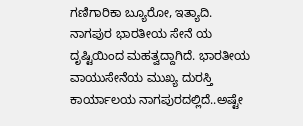ಗಣಿಗಾರಿಕಾ ಬ್ಯೂರೋ, ಇತ್ಯಾದಿ. ನಾಗಪುರ ಭಾರತೀಯ ಸೇನೆ ಯ ದೃಷ್ಟಿಯಿಂದ ಮಹತ್ವದ್ದಾಗಿದೆ. ಭಾರತೀಯ ವಾಯುಸೇನೆಯ ಮುಖ್ಯ ದುರಸ್ತಿ ಕಾರ್ಯಾಲಯ ನಾಗಪುರದಲ್ಲಿದೆ..ಅಷ್ಟೇ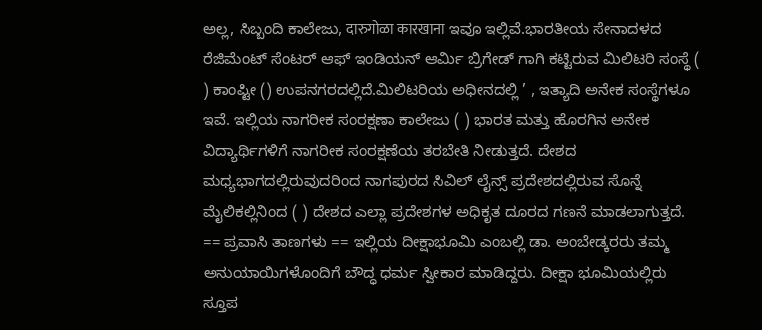ಅಲ್ಲ, ಸಿಬ್ಬಂದಿ ಕಾಲೇಜು, दारुगोळा कारखाना ಇವೂ ಇಲ್ಲಿವೆ.ಭಾರತೀಯ ಸೇನಾದಳದ ರೆಜಿಮೆಂಟ್ ಸೆಂಟರ್ ಆಫ್ ಇಂಡಿಯನ್ ಆರ್ಮಿ ಬ್ರಿಗೇಡ್ ಗಾಗಿ ಕಟ್ಟಿರುವ ಮಿಲಿಟರಿ ಸಂಸ್ಥೆ ( ) ಕಾಂಪ್ಟೀ () ಉಪನಗರದಲ್ಲಿದೆ.ಮಿಲಿಟರಿಯ ಅಧೀನದಲ್ಲಿ ’ , ಇತ್ಯಾದಿ ಅನೇಕ ಸಂಸ್ಥೆಗಳೂ ಇವೆ. ಇಲ್ಲಿಯ ನಾಗರೀಕ ಸಂರಕ್ಷಣಾ ಕಾಲೇಜು ( ) ಭಾರತ ಮತ್ತು ಹೊರಗಿನ ಅನೇಕ ವಿದ್ಯಾರ್ಥಿಗಳಿಗೆ ನಾಗರೀಕ ಸಂರಕ್ಷಣೆಯ ತರಬೇತಿ ನೀಡುತ್ತದೆ. ದೇಶದ ಮಧ್ಯಭಾಗದಲ್ಲಿರುವುದರಿಂದ ನಾಗಪುರದ ಸಿವಿಲ್ ಲೈನ್ಸ್ ಪ್ರದೇಶದಲ್ಲಿರುವ ಸೊನ್ನೆ ಮೈಲಿಕಲ್ಲಿನಿಂದ ( ) ದೇಶದ ಎಲ್ಲಾ ಪ್ರದೇಶಗಳ ಅಧಿಕೃತ ದೂರದ ಗಣನೆ ಮಾಡಲಾಗುತ್ತದೆ. == ಪ್ರವಾಸಿ ತಾಣಗಳು == ಇಲ್ಲಿಯ ದೀಕ್ಷಾಭೂಮಿ ಎಂಬಲ್ಲಿ ಡಾ. ಅಂಬೇಡ್ಕರರು ತಮ್ಮ ಅನುಯಾಯಿಗಳೊಂದಿಗೆ ಬೌದ್ಧ ಧರ್ಮ ಸ್ವೀಕಾರ ಮಾಡಿದ್ದರು. ದೀಕ್ಷಾ ಭೂಮಿಯಲ್ಲಿರು ಸ್ತೂಪ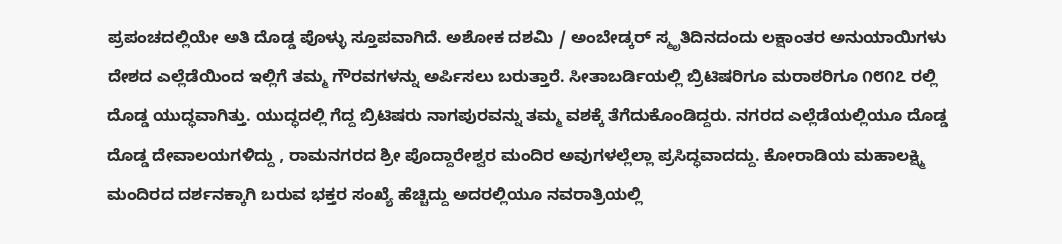ಪ್ರಪಂಚದಲ್ಲಿಯೇ ಅತಿ ದೊಡ್ಡ ಪೊಳ್ಳು ಸ್ತೂಪವಾಗಿದೆ. ಅಶೋಕ ದಶಮಿ / ಅಂಬೇಡ್ಕರ್ ಸ್ಮೃತಿದಿನದಂದು ಲಕ್ಷಾಂತರ ಅನುಯಾಯಿಗಳು ದೇಶದ ಎಲ್ಲೆಡೆಯಿಂದ ಇಲ್ಲಿಗೆ ತಮ್ಮ ಗೌರವಗಳನ್ನು ಅರ್ಪಿಸಲು ಬರುತ್ತಾರೆ. ಸೀತಾಬರ್ಡಿಯಲ್ಲಿ ಬ್ರಿಟಿಷರಿಗೂ ಮರಾಠರಿಗೂ ೧೮೧೭ ರಲ್ಲಿ ದೊಡ್ಡ ಯುದ್ಧವಾಗಿತ್ತು. ಯುದ್ಧದಲ್ಲಿ ಗೆದ್ದ ಬ್ರಿಟಿಷರು ನಾಗಪುರವನ್ನು ತಮ್ಮ ವಶಕ್ಕೆ ತೆಗೆದುಕೊಂಡಿದ್ದರು. ನಗರದ ಎಲ್ಲೆಡೆಯಲ್ಲಿಯೂ ದೊಡ್ಡ ದೊಡ್ಡ ದೇವಾಲಯಗಳಿದ್ದು , ರಾಮನಗರದ ಶ್ರೀ ಪೊದ್ದಾರೇಶ್ವರ ಮಂದಿರ ಅವುಗಳಲ್ಲೆಲ್ಲಾ ಪ್ರಸಿದ್ಧವಾದದ್ದು. ಕೋರಾಡಿಯ ಮಹಾಲಕ್ಷ್ಮಿ ಮಂದಿರದ ದರ್ಶನಕ್ಕಾಗಿ ಬರುವ ಭಕ್ತರ ಸಂಖ್ಯೆ ಹೆಚ್ಚಿದ್ದು ಅದರಲ್ಲಿಯೂ ನವರಾತ್ರಿಯಲ್ಲಿ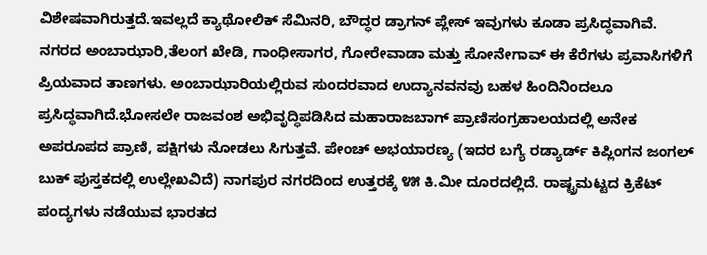ವಿಶೇಷವಾಗಿರುತ್ತದೆ.ಇವಲ್ಲದೆ ಕ್ಯಾಥೋಲಿಕ್ ಸೆಮಿನರಿ, ಬೌದ್ಧರ ಡ್ರಾಗನ್ ಪ್ಲೇಸ್ ಇವುಗಳು ಕೂಡಾ ಪ್ರಸಿದ್ಧವಾಗಿವೆ. ನಗರದ ಅಂಬಾಝಾರಿ,ತೆಲಂಗ ಖೇಡಿ, ಗಾಂಧೀಸಾಗರ, ಗೋರೇವಾಡಾ ಮತ್ತು ಸೋನೇಗಾವ್ ಈ ಕೆರೆಗಳು ಪ್ರವಾಸಿಗಳಿಗೆ ಪ್ರಿಯವಾದ ತಾಣಗಳು. ಅಂಬಾಝಾರಿಯಲ್ಲಿರುವ ಸುಂದರವಾದ ಉದ್ಯಾನವನವು ಬಹಳ ಹಿಂದಿನಿಂದಲೂ ಪ್ರಸಿದ್ಧವಾಗಿದೆ.ಭೋಸಲೇ ರಾಜವಂಶ ಅಭಿವೃದ್ಧಿಪಡಿಸಿದ ಮಹಾರಾಜಬಾಗ್ ಪ್ರಾಣಿಸಂಗ್ರಹಾಲಯದಲ್ಲಿ ಅನೇಕ ಅಪರೂಪದ ಪ್ರಾಣಿ, ಪಕ್ಷಿಗಳು ನೋಡಲು ಸಿಗುತ್ತವೆ. ಪೇಂಚ್ ಅಭಯಾರಣ್ಯ (ಇದರ ಬಗ್ಯೆ ರಡ್ಯಾರ್ಡ್ ಕಿಪ್ಲಿಂಗನ ಜಂಗಲ್ ಬುಕ್ ಪುಸ್ತಕದಲ್ಲಿ ಉಲ್ಲೇಖವಿದೆ) ನಾಗಪುರ ನಗರದಿಂದ ಉತ್ತರಕ್ಕೆ ೪೫ ಕಿ.ಮೀ ದೂರದಲ್ಲಿದೆ. ರಾಷ್ಟ್ರಮಟ್ಟದ ಕ್ರಿಕೆಟ್ ಪಂದ್ಯಗಳು ನಡೆಯುವ ಭಾರತದ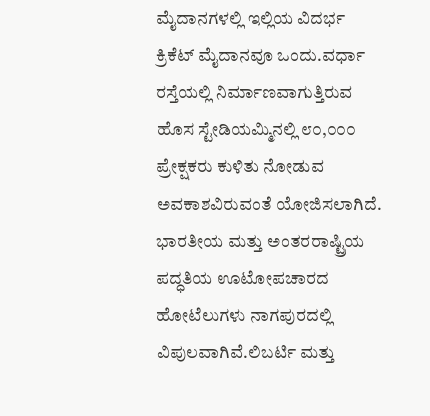ಮೈದಾನಗಳಲ್ಲಿ ಇಲ್ಲಿಯ ವಿದರ್ಭ ಕ್ರಿಕೆಟ್ ಮೈದಾನವೂ ಒಂದು.ವರ್ಧಾ ರಸ್ತೆಯಲ್ಲಿ ನಿರ್ಮಾಣವಾಗುತ್ತಿರುವ ಹೊಸ ಸ್ಟೇಡಿಯಮ್ಮಿನಲ್ಲಿ ೮೦,೦೦೦ ಪ್ರೇಕ್ಷಕರು ಕುಳಿತು ನೋಡುವ ಅವಕಾಶವಿರುವಂತೆ ಯೋಜಿಸಲಾಗಿದೆ. ಭಾರತೀಯ ಮತ್ತು ಅಂತರರಾಷ್ಟ್ರಿಯ ಪದ್ಧತಿಯ ಊಟೋಪಚಾರದ ಹೋಟೆಲುಗಳು ನಾಗಪುರದಲ್ಲಿ ವಿಪುಲವಾಗಿವೆ.ಲಿಬರ್ಟಿ ಮತ್ತು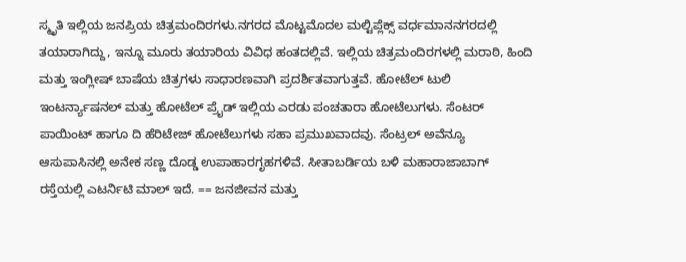ಸ್ಮೃತಿ ಇಲ್ಲಿಯ ಜನಪ್ರಿಯ ಚಿತ್ರಮಂದಿರಗಳು.ನಗರದ ಮೊಟ್ಟಮೊದಲ ಮಲ್ಟಿಪ್ಲೆಕ್ಸ್ ವರ್ಧಮಾನನಗರದಲ್ಲಿ ತಯಾರಾಗಿದ್ದು, ಇನ್ನೂ ಮೂರು ತಯಾರಿಯ ವಿವಿಧ ಹಂತದಲ್ಲಿವೆ. ಇಲ್ಲಿಯ ಚಿತ್ರಮಂದಿರಗಳಲ್ಲಿ ಮರಾಠಿ, ಹಿಂದಿ ಮತ್ತು ಇಂಗ್ಲೀಷ್ ಬಾಷೆಯ ಚಿತ್ರಗಳು ಸಾಧಾರಣವಾಗಿ ಪ್ರದರ್ಶಿತವಾಗುತ್ತವೆ. ಹೋಟೆಲ್ ಟುಲಿ ಇಂಟರ್ನ್ಯಾಷನಲ್ ಮತ್ತು ಹೋಟೆಲ್ ಪ್ರೈಡ್ ಇಲ್ಲಿಯ ಎರಡು ಪಂಚತಾರಾ ಹೋಟೆಲುಗಳು. ಸೆಂಟರ್‍ ಪಾಯಿಂಟ್ ಹಾಗೂ ದಿ ಹೆರಿಟೇಜ್ ಹೋಟೆಲುಗಳು ಸಹಾ ಪ್ರಮುಖವಾದವು. ಸೆಂಟ್ರಲ್ ಅವೆನ್ಯೂ ಆಸುಪಾಸಿನಲ್ಲಿ ಅನೇಕ ಸಣ್ಣ ದೊಡ್ಡ ಉಪಾಹಾರಗೃಹಗಳಿವೆ. ಸೀತಾಬರ್ಡಿಯ ಬಳಿ ಮಹಾರಾಜಾಬಾಗ್ ರಸ್ತೆಯಲ್ಲಿ ಎಟರ್ನಿಟಿ ಮಾಲ್ ಇದೆ. == ಜನಜೀವನ ಮತ್ತು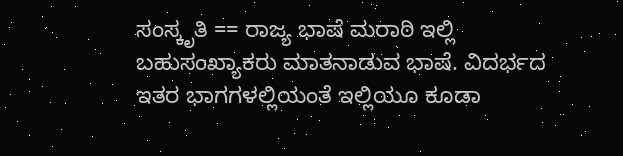ಸಂಸ್ಕೃತಿ == ರಾಜ್ಯ ಭಾಷೆ ಮರಾಠಿ ಇಲ್ಲಿ ಬಹುಸಂಖ್ಯಾಕರು ಮಾತನಾಡುವ ಭಾಷೆ. ವಿದರ್ಭದ ಇತರ ಭಾಗಗಳಲ್ಲಿಯಂತೆ ಇಲ್ಲಿಯೂ ಕೂಡಾ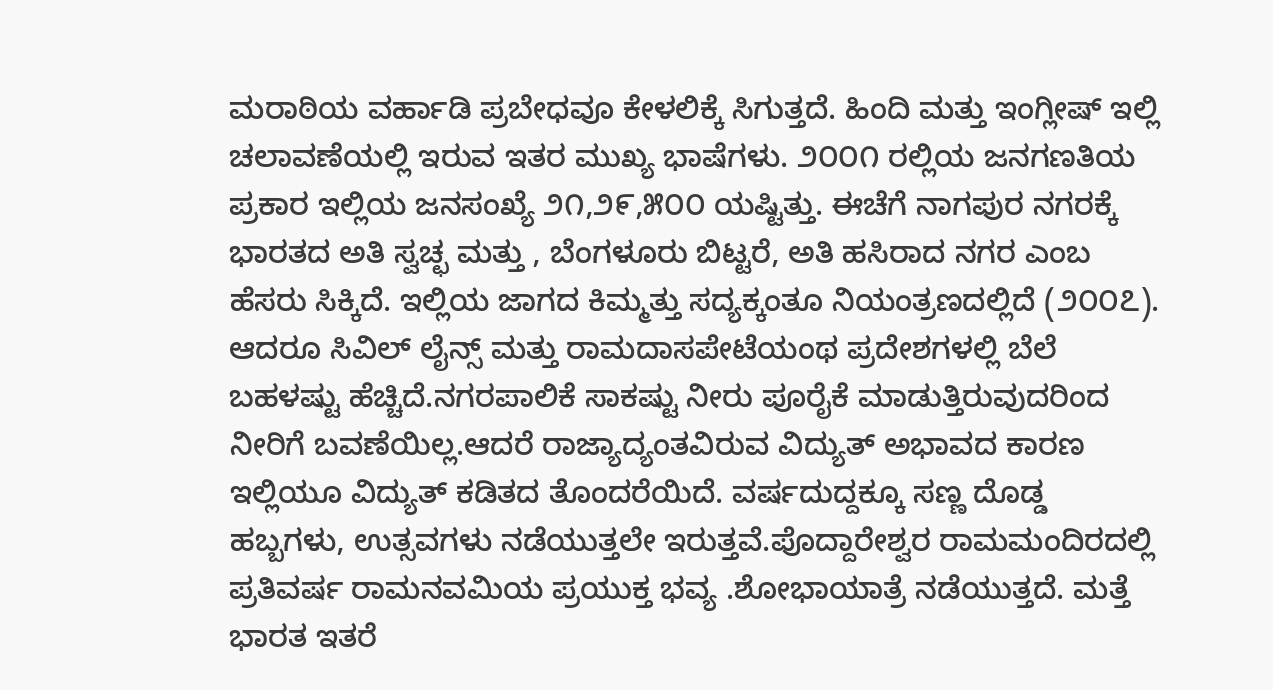ಮರಾಠಿಯ ವರ್ಹಾಡಿ ಪ್ರಬೇಧವೂ ಕೇಳಲಿಕ್ಕೆ ಸಿಗುತ್ತದೆ. ಹಿಂದಿ ಮತ್ತು ಇಂಗ್ಲೀಷ್ ಇಲ್ಲಿ ಚಲಾವಣೆಯಲ್ಲಿ ಇರುವ ಇತರ ಮುಖ್ಯ ಭಾಷೆಗಳು. ೨೦೦೧ ರಲ್ಲಿಯ ಜನಗಣತಿಯ ಪ್ರಕಾರ ಇಲ್ಲಿಯ ಜನಸಂಖ್ಯೆ ೨೧,೨೯,೫೦೦ ಯಷ್ಟಿತ್ತು. ಈಚೆಗೆ ನಾಗಪುರ ನಗರಕ್ಕೆ ಭಾರತದ ಅತಿ ಸ್ವಚ್ಛ ಮತ್ತು , ಬೆಂಗಳೂರು ಬಿಟ್ಟರೆ, ಅತಿ ಹಸಿರಾದ ನಗರ ಎಂಬ ಹೆಸರು ಸಿಕ್ಕಿದೆ. ಇಲ್ಲಿಯ ಜಾಗದ ಕಿಮ್ಮತ್ತು ಸದ್ಯಕ್ಕಂತೂ ನಿಯಂತ್ರಣದಲ್ಲಿದೆ (೨೦೦೭). ಆದರೂ ಸಿವಿಲ್ ಲೈನ್ಸ್ ಮತ್ತು ರಾಮದಾಸಪೇಟೆಯಂಥ ಪ್ರದೇಶಗಳಲ್ಲಿ ಬೆಲೆ ಬಹಳಷ್ಟು ಹೆಚ್ಚಿದೆ.ನಗರಪಾಲಿಕೆ ಸಾಕಷ್ಟು ನೀರು ಪೂರೈಕೆ ಮಾಡುತ್ತಿರುವುದರಿಂದ ನೀರಿಗೆ ಬವಣೆಯಿಲ್ಲ.ಆದರೆ ರಾಜ್ಯಾದ್ಯಂತವಿರುವ ವಿದ್ಯುತ್ ಅಭಾವದ ಕಾರಣ ಇಲ್ಲಿಯೂ ವಿದ್ಯುತ್ ಕಡಿತದ ತೊಂದರೆಯಿದೆ. ವರ್ಷದುದ್ದಕ್ಕೂ ಸಣ್ಣ ದೊಡ್ಡ ಹಬ್ಬಗಳು, ಉತ್ಸವಗಳು ನಡೆಯುತ್ತಲೇ ಇರುತ್ತವೆ.ಪೊದ್ದಾರೇಶ್ವರ ರಾಮಮಂದಿರದಲ್ಲಿ ಪ್ರತಿವರ್ಷ ರಾಮನವಮಿಯ ಪ್ರಯುಕ್ತ ಭವ್ಯ .ಶೋಭಾಯಾತ್ರೆ ನಡೆಯುತ್ತದೆ. ಮತ್ತೆ ಭಾರತ ಇತರೆ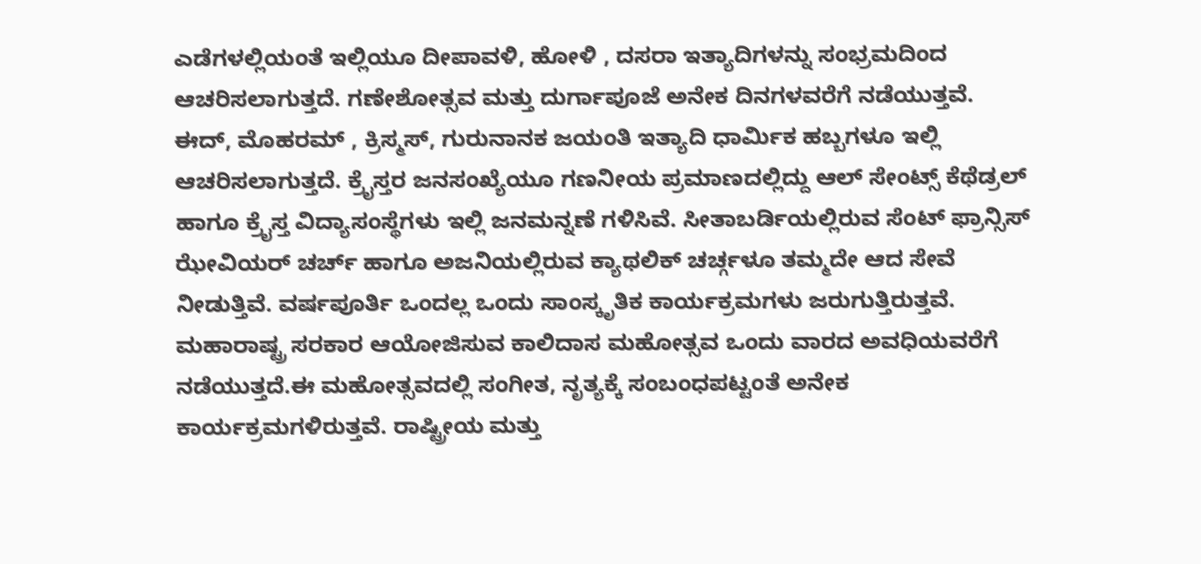ಎಡೆಗಳಲ್ಲಿಯಂತೆ ಇಲ್ಲಿಯೂ ದೀಪಾವಳಿ, ಹೋಳಿ , ದಸರಾ ಇತ್ಯಾದಿಗಳನ್ನು ಸಂಭ್ರಮದಿಂದ ಆಚರಿಸಲಾಗುತ್ತದೆ. ಗಣೇಶೋತ್ಸವ ಮತ್ತು ದುರ್ಗಾಪೂಜೆ ಅನೇಕ ದಿನಗಳವರೆಗೆ ನಡೆಯುತ್ತವೆ. ಈದ್, ಮೊಹರಮ್ , ಕ್ರಿಸ್ಮಸ್, ಗುರುನಾನಕ ಜಯಂತಿ ಇತ್ಯಾದಿ ಧಾರ್ಮಿಕ ಹಬ್ಬಗಳೂ ಇಲ್ಲಿ ಆಚರಿಸಲಾಗುತ್ತದೆ. ಕ್ರೈಸ್ತರ ಜನಸಂಖ್ಯೆಯೂ ಗಣನೀಯ ಪ್ರಮಾಣದಲ್ಲಿದ್ದು ಆಲ್ ಸೇಂಟ್ಸ್ ಕೆಥೆಡ್ರಲ್ ಹಾಗೂ ಕ್ರೈಸ್ತ ವಿದ್ಯಾಸಂಸ್ಥೆಗಳು ಇಲ್ಲಿ ಜನಮನ್ನಣೆ ಗಳಿಸಿವೆ. ಸೀತಾಬರ್ಡಿಯಲ್ಲಿರುವ ಸೆಂಟ್ ಫ್ರಾನ್ಸಿಸ್ ಝೇವಿಯರ್ ಚರ್ಚ್ ಹಾಗೂ ಅಜನಿಯಲ್ಲಿರುವ ಕ್ಯಾಥಲಿಕ್ ಚರ್ಚ್ಗಳೂ ತಮ್ಮದೇ ಆದ ಸೇವೆ ನೀಡುತ್ತಿವೆ. ವರ್ಷಪೂರ್ತಿ ಒಂದಲ್ಲ ಒಂದು ಸಾಂಸ್ಕೃತಿಕ ಕಾರ್ಯಕ್ರಮಗಳು ಜರುಗುತ್ತಿರುತ್ತವೆ. ಮಹಾರಾಷ್ಟ್ರ ಸರಕಾರ ಆಯೋಜಿಸುವ ಕಾಲಿದಾಸ ಮಹೋತ್ಸವ ಒಂದು ವಾರದ ಅವಧಿಯವರೆಗೆ ನಡೆಯುತ್ತದೆ.ಈ ಮಹೋತ್ಸವದಲ್ಲಿ ಸಂಗೀತ, ನೃತ್ಯಕ್ಕೆ ಸಂಬಂಧಪಟ್ಟಂತೆ ಅನೇಕ ಕಾರ್ಯಕ್ರಮಗಳಿರುತ್ತವೆ. ರಾಷ್ಟ್ರೀಯ ಮತ್ತು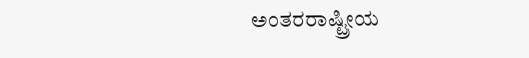ಅಂತರರಾಷ್ಟ್ರೀಯ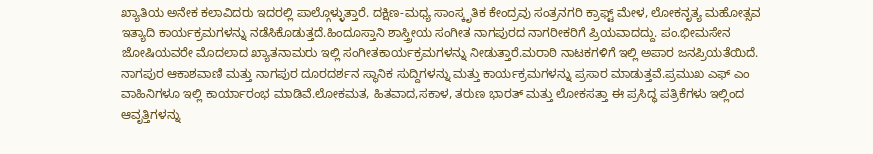ಖ್ಯಾತಿಯ ಅನೇಕ ಕಲಾವಿದರು ಇದರಲ್ಲಿ ಪಾಲ್ಗೊಳ್ಳುತ್ತಾರೆ. ದಕ್ಷಿಣ-ಮಧ್ಯ ಸಾಂಸ್ಕೃತಿಕ ಕೇಂದ್ರವು ಸಂತ್ರನಗರಿ ಕ್ರಾಫ್ಟ್ ಮೇಳ, ಲೋಕನೃತ್ಯ ಮಹೋತ್ಸವ ಇತ್ಯಾದಿ ಕಾರ್ಯಕ್ರಮಗಳನ್ನು ನಡೆಸಿಕೊಡುತ್ತದೆ.ಹಿಂದೂಸ್ತಾನಿ ಶಾಸ್ತ್ರೀಯ ಸಂಗೀತ ನಾಗಪುರದ ನಾಗರೀಕರಿಗೆ ಪ್ರಿಯವಾದದ್ದು. ಪಂ.ಭೀಮಸೇನ ಜೋಷಿಯವರೇ ಮೊದಲಾದ ಖ್ಯಾತನಾಮರು ಇಲ್ಲಿ ಸಂಗೀತಕಾರ್ಯಕ್ರಮಗಳನ್ನು ನೀಡುತ್ತಾರೆ.ಮರಾಠಿ ನಾಟಕಗಳಿಗೆ ಇಲ್ಲಿ ಅಪಾರ ಜನಪ್ರಿಯತೆಯಿದೆ. ನಾಗಪುರ ಆಕಾಶವಾಣಿ ಮತ್ತು ನಾಗಪುರ ದೂರದರ್ಶನ ಸ್ಥಾನಿಕ ಸುದ್ದಿಗಳನ್ನು ಮತ್ತು ಕಾರ್ಯಕ್ರಮಗಳನ್ನು ಪ್ರಸಾರ ಮಾಡುತ್ತವೆ.ಪ್ರಮುಖ ಎಫ್ ಎಂ ವಾಹಿನಿಗಳೂ ಇಲ್ಲಿ ಕಾರ್ಯಾರಂಭ ಮಾಡಿವೆ.ಲೋಕಮತ, ಹಿತವಾದ,ಸಕಾಳ, ತರುಣ ಭಾರತ್ ಮತ್ತು ಲೋಕಸತ್ತಾ ಈ ಪ್ರಸಿದ್ಧ ಪತ್ರಿಕೆಗಳು ಇಲ್ಲಿಂದ ಆವೃತ್ತಿಗಳನ್ನು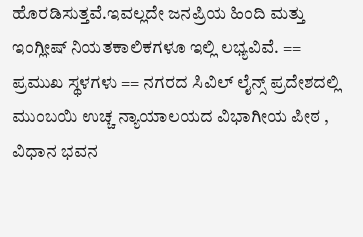ಹೊರಡಿಸುತ್ತವೆ.ಇವಲ್ಲದೇ ಜನಪ್ರಿಯ ಹಿಂದಿ ಮತ್ತು ಇಂಗ್ಲೀಷ್ ನಿಯತಕಾಲಿಕಗಳೂ ಇಲ್ಲಿ ಲಭ್ಯವಿವೆ. == ಪ್ರಮುಖ ಸ್ಥಳಗಳು == ನಗರದ ಸಿವಿಲ್ ಲೈನ್ಸ್ ಪ್ರದೇಶದಲ್ಲಿ ಮುಂಬಯಿ ಉಚ್ಚ ನ್ಯಾಯಾಲಯದ ವಿಭಾಗೀಯ ಪೀಠ , ವಿಧಾನ ಭವನ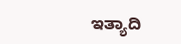ಇತ್ಯಾದಿ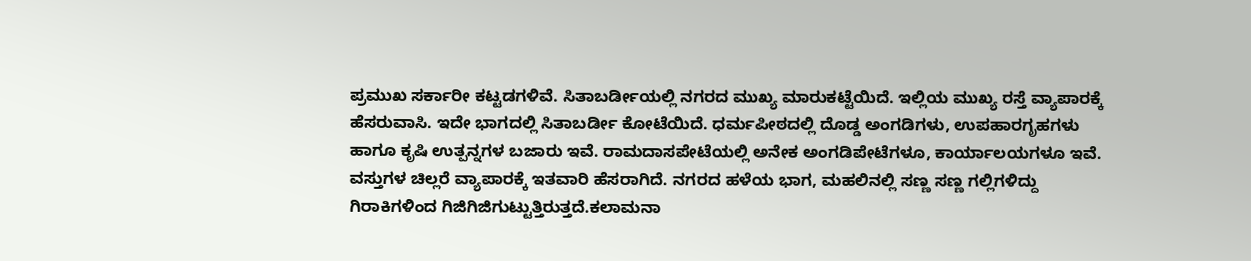ಪ್ರಮುಖ ಸರ್ಕಾರೀ ಕಟ್ಟಡಗಳಿವೆ. ಸಿತಾಬರ್ಡೀಯಲ್ಲಿ ನಗರದ ಮುಖ್ಯ ಮಾರುಕಟ್ಟೆಯಿದೆ. ಇಲ್ಲಿಯ ಮುಖ್ಯ ರಸ್ತೆ ವ್ಯಾಪಾರಕ್ಕೆ ಹೆಸರುವಾಸಿ. ಇದೇ ಭಾಗದಲ್ಲಿ ಸಿತಾಬರ್ಡೀ ಕೋಟೆಯಿದೆ. ಧರ್ಮಪೀಠದಲ್ಲಿ ದೊಡ್ಡ ಅಂಗಡಿಗಳು, ಉಪಹಾರಗೃಹಗಳು ಹಾಗೂ ಕೃಷಿ ಉತ್ಪನ್ನಗಳ ಬಜಾರು ಇವೆ. ರಾಮದಾಸಪೇಟೆಯಲ್ಲಿ ಅನೇಕ ಅಂಗಡಿಪೇಟೆಗಳೂ, ಕಾರ್ಯಾಲಯಗಳೂ ಇವೆ. ವಸ್ತುಗಳ ಚಿಲ್ಲರೆ ವ್ಯಾಪಾರಕ್ಕೆ ಇತವಾರಿ ಹೆಸರಾಗಿದೆ. ನಗರದ ಹಳೆಯ ಭಾಗ, ಮಹಲಿನಲ್ಲಿ ಸಣ್ಣ ಸಣ್ಣ ಗಲ್ಲಿಗಳಿದ್ದು ಗಿರಾಕಿಗಳಿಂದ ಗಿಜಿಗಿಜಿಗುಟ್ಟುತ್ತಿರುತ್ತದೆ.ಕಲಾಮನಾ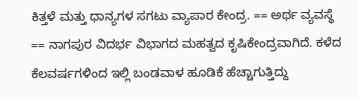ಕಿತ್ತಳೆ ಮತ್ತು ಧಾನ್ಯಗಳ ಸಗಟು ವ್ಯಾಪಾರ ಕೇಂದ್ರ. == ಅರ್ಥ ವ್ಯವಸ್ಥೆ == ನಾಗಪುರ ವಿದರ್ಭ ವಿಭಾಗದ ಮಹತ್ವದ ಕೃಷಿಕೇಂದ್ರವಾಗಿದೆ. ಕಳೆದ ಕೆಲವರ್ಷಗಳಿಂದ ಇಲ್ಲಿ ಬಂಡವಾಳ ಹೂಡಿಕೆ ಹೆಚ್ಚಾಗುತ್ತಿದ್ದು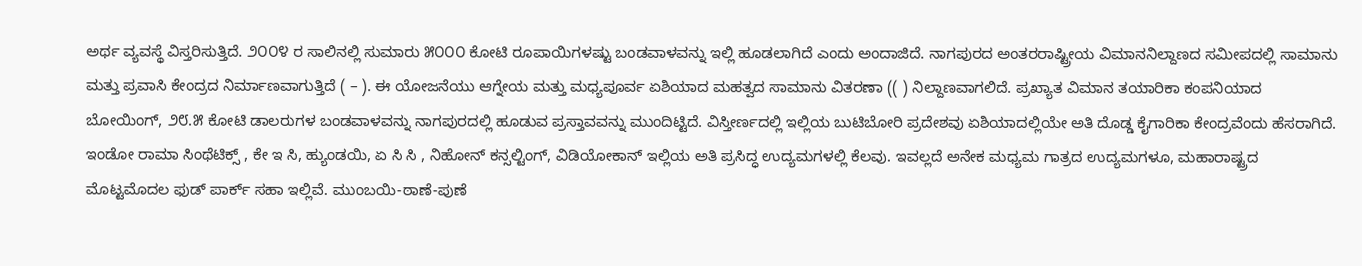ಅರ್ಥ ವ್ಯವಸ್ಥೆ ವಿಸ್ತರಿಸುತ್ತಿದೆ. ೨೦೦೪ ರ ಸಾಲಿನಲ್ಲಿ ಸುಮಾರು ೫೦೦೦ ಕೋಟಿ ರೂಪಾಯಿಗಳಷ್ಟು ಬಂಡವಾಳವನ್ನು ಇಲ್ಲಿ ಹೂಡಲಾಗಿದೆ ಎಂದು ಅಂದಾಜಿದೆ. ನಾಗಪುರದ ಅಂತರರಾಷ್ಟ್ರೀಯ ವಿಮಾನನಿಲ್ದಾಣದ ಸಮೀಪದಲ್ಲಿ ಸಾಮಾನು ಮತ್ತು ಪ್ರವಾಸಿ ಕೇಂದ್ರದ ನಿರ್ಮಾಣವಾಗುತ್ತಿದೆ ( – ). ಈ ಯೋಜನೆಯು ಆಗ್ನೇಯ ಮತ್ತು ಮಧ್ಯಪೂರ್ವ ಏಶಿಯಾದ ಮಹತ್ವದ ಸಾಮಾನು ವಿತರಣಾ (( ) ನಿಲ್ದಾಣವಾಗಲಿದೆ. ಪ್ರಖ್ಯಾತ ವಿಮಾನ ತಯಾರಿಕಾ ಕಂಪನಿಯಾದ ಬೋಯಿಂಗ್, ೨೮.೫ ಕೋಟಿ ಡಾಲರುಗಳ ಬಂಡವಾಳವನ್ನು ನಾಗಪುರದಲ್ಲಿ ಹೂಡುವ ಪ್ರಸ್ತಾವವನ್ನು ಮುಂದಿಟ್ಟಿದೆ. ವಿಸ್ತೀರ್ಣದಲ್ಲಿ ಇಲ್ಲಿಯ ಬುಟಿಬೋರಿ ಪ್ರದೇಶವು ಏಶಿಯಾದಲ್ಲಿಯೇ ಅತಿ ದೊಡ್ಡ ಕೈಗಾರಿಕಾ ಕೇಂದ್ರವೆಂದು ಹೆಸರಾಗಿದೆ. ಇಂಡೋ ರಾಮಾ ಸಿಂಥೆಟಿಕ್ಸ್ , ಕೇ ಇ ಸಿ, ಹ್ಯುಂಡಯಿ, ಏ ಸಿ ಸಿ , ನಿಹೋನ್ ಕನ್ಸಲ್ಟಿಂಗ್, ವಿಡಿಯೋಕಾನ್ ಇಲ್ಲಿಯ ಅತಿ ಪ್ರಸಿದ್ಧ ಉದ್ಯಮಗಳಲ್ಲಿ ಕೆಲವು. ಇವಲ್ಲದೆ ಅನೇಕ ಮಧ್ಯಮ ಗಾತ್ರದ ಉದ್ಯಮಗಳೂ, ಮಹಾರಾಷ್ಟ್ರದ ಮೊಟ್ಟಮೊದಲ ಫುಡ್ ಪಾರ್ಕ್ ಸಹಾ ಇಲ್ಲಿವೆ. ಮುಂಬಯಿ-ಠಾಣೆ-ಪುಣೆ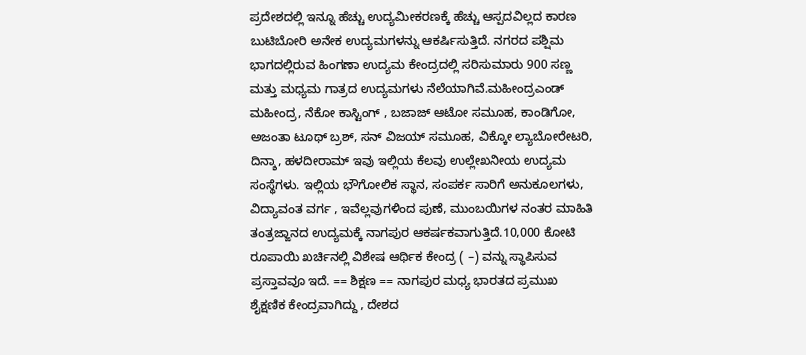ಪ್ರದೇಶದಲ್ಲಿ ಇನ್ನೂ ಹೆಚ್ಚು ಉದ್ಯಮೀಕರಣಕ್ಕೆ ಹೆಚ್ಚು ಆಸ್ಪದವಿಲ್ಲದ ಕಾರಣ ಬುಟಿಬೋರಿ ಅನೇಕ ಉದ್ಯಮಗಳನ್ನು ಆಕರ್ಷಿಸುತ್ತಿದೆ. ನಗರದ ಪಶ್ಷಿಮ ಭಾಗದಲ್ಲಿರುವ ಹಿಂಗಣಾ ಉದ್ಯಮ ಕೇಂದ್ರದಲ್ಲಿ ಸರಿಸುಮಾರು 900 ಸಣ್ಣ ಮತ್ತು ಮಧ್ಯಮ ಗಾತ್ರದ ಉದ್ಯಮಗಳು ನೆಲೆಯಾಗಿವೆ.ಮಹೀಂದ್ರಎಂಡ್ ಮಹೀಂದ್ರ, ನೆಕೋ ಕಾಸ್ಟಿಂಗ್ , ಬಜಾಜ್ ಆಟೋ ಸಮೂಹ, ಕಾಂಡಿಗೋ, ಅಜಂತಾ ಟೂಥ್ ಬ್ರಶ್, ಸನ್ ವಿಜಯ್ ಸಮೂಹ, ವಿಕ್ಕೋ ಲ್ಯಾಬೋರೇಟರಿ, ದಿನ್ಶಾ, ಹಳದೀರಾಮ್ ಇವು ಇಲ್ಲಿಯ ಕೆಲವು ಉಲ್ಲೇಖನೀಯ ಉದ್ಯಮ ಸಂಸ್ಥೆಗಳು. ಇಲ್ಲಿಯ ಭೌಗೋಲಿಕ ಸ್ಥಾನ, ಸಂಪರ್ಕ ಸಾರಿಗೆ ಅನುಕೂಲಗಳು, ವಿದ್ಯಾವಂತ ವರ್ಗ , ಇವೆಲ್ಲವುಗಳಿಂದ ಪುಣೆ, ಮುಂಬಯಿಗಳ ನಂತರ ಮಾಹಿತಿ ತಂತ್ರಜ್ಙಾನದ ಉದ್ಯಮಕ್ಕೆ ನಾಗಪುರ ಆಕರ್ಷಕವಾಗುತ್ತಿದೆ.10,000 ಕೋಟಿ ರೂಪಾಯಿ ಖರ್ಚಿನಲ್ಲಿ ವಿಶೇಷ ಆರ್ಥಿಕ ಕೇಂದ್ರ ( –) ವನ್ನು ಸ್ಥಾಪಿಸುವ ಪ್ರಸ್ತಾವವೂ ಇದೆ. == ಶಿಕ್ಷಣ == ನಾಗಪುರ ಮಧ್ಯ ಭಾರತದ ಪ್ರಮುಖ ಶೈಕ್ಷಣಿಕ ಕೇಂದ್ರವಾಗಿದ್ದು , ದೇಶದ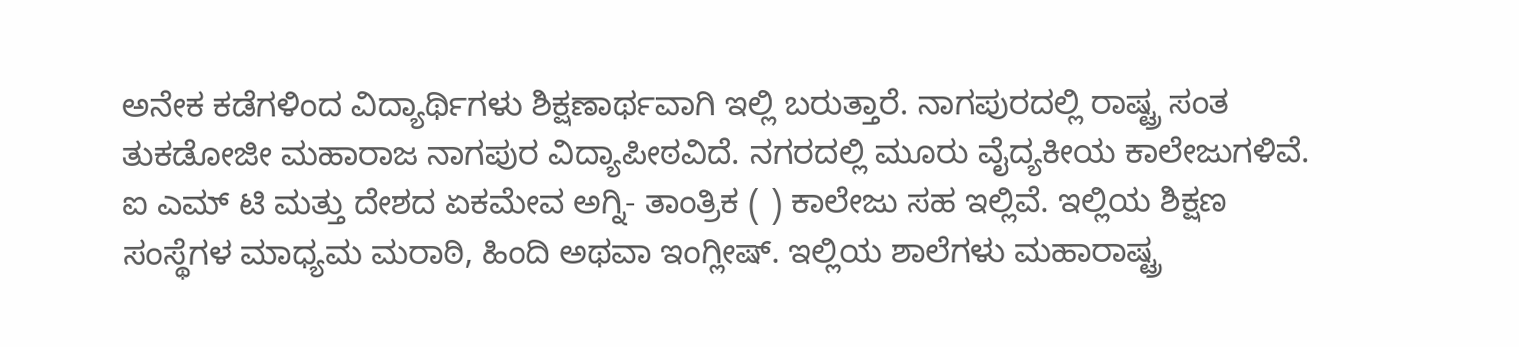ಅನೇಕ ಕಡೆಗಳಿಂದ ವಿದ್ಯಾರ್ಥಿಗಳು ಶಿಕ್ಷಣಾರ್ಥವಾಗಿ ಇಲ್ಲಿ ಬರುತ್ತಾರೆ. ನಾಗಪುರದಲ್ಲಿ ರಾಷ್ಟ್ರ ಸಂತ ತುಕಡೋಜೀ ಮಹಾರಾಜ ನಾಗಪುರ ವಿದ್ಯಾಪೀಠವಿದೆ. ನಗರದಲ್ಲಿ ಮೂರು ವೈದ್ಯಕೀಯ ಕಾಲೇಜುಗಳಿವೆ. ಐ ಎಮ್ ಟಿ ಮತ್ತು ದೇಶದ ಏಕಮೇವ ಅಗ್ನಿ- ತಾಂತ್ರಿಕ ( ) ಕಾಲೇಜು ಸಹ ಇಲ್ಲಿವೆ. ಇಲ್ಲಿಯ ಶಿಕ್ಷಣ ಸಂಸ್ಥೆಗಳ ಮಾಧ್ಯಮ ಮರಾಠಿ, ಹಿಂದಿ ಅಥವಾ ಇಂಗ್ಲೀಷ್. ಇಲ್ಲಿಯ ಶಾಲೆಗಳು ಮಹಾರಾಷ್ಟ್ರ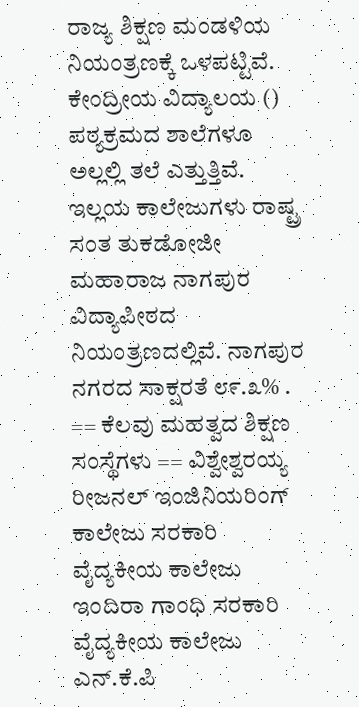ರಾಜ್ಯ ಶಿಕ್ಷಣ ಮಂಡಳಿಯ ನಿಯಂತ್ರಣಕ್ಕೆ ಒಳಪಟ್ಟಿವೆ. ಕೇಂದ್ರೀಯ ವಿದ್ಯಾಲಯ () ಪಠ್ಯಕ್ರಮದ ಶಾಲೆಗಳೂ ಅಲ್ಲಲ್ಲಿ ತಲೆ ಎತ್ತುತ್ತಿವೆ. ಇಲ್ಲಯ ಕಾಲೇಜುಗಳು ರಾಷ್ಟ್ರ ಸಂತ ತುಕಡೋಜೀ ಮಹಾರಾಜ ನಾಗಪುರ ವಿದ್ಯಾಪೀಠದ ನಿಯಂತ್ರಣದಲ್ಲಿವೆ. ನಾಗಪುರ ನಗರದ ಸಾಕ್ಷರತೆ ೮೯.೩% . == ಕೆಲವು ಮಹತ್ವದ ಶಿಕ್ಷಣ ಸಂಸ್ಥೆಗಳು == ವಿಶ್ವೇಶ್ವರಯ್ಯ ರೀಜನಲ್ ಇಂಜಿನಿಯರಿಂಗ್ ಕಾಲೇಜು ಸರಕಾರಿ ವೈದ್ಯಕೀಯ ಕಾಲೇಜು ಇಂದಿರಾ ಗಾಂಧಿ ಸರಕಾರಿ ವೈದ್ಯಕೀಯ ಕಾಲೇಜು ಎನ್.ಕೆ.ಪಿ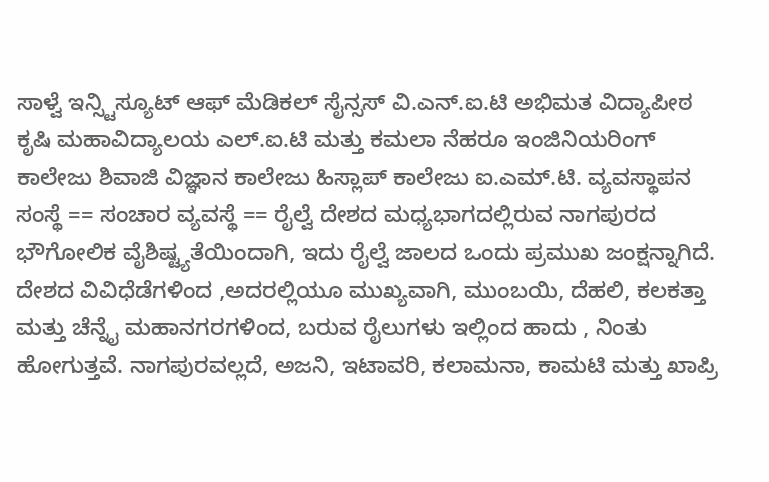ಸಾಳ್ವೆ ಇನ್ಸ್ಟಿಸ್ಯೂಟ್ ಆಫ್ ಮೆಡಿಕಲ್ ಸೈನ್ಸಸ್ ವಿ.ಎನ್.ಐ.ಟಿ ಅಭಿಮತ ವಿದ್ಯಾಪೀಠ ಕೃಷಿ ಮಹಾವಿದ್ಯಾಲಯ ಎಲ್.ಐ.ಟಿ ಮತ್ತು ಕಮಲಾ ನೆಹರೂ ಇಂಜಿನಿಯರಿಂಗ್ ಕಾಲೇಜು ಶಿವಾಜಿ ವಿಜ್ಞಾನ ಕಾಲೇಜು ಹಿಸ್ಲಾಪ್ ಕಾಲೇಜು ಐ.ಎಮ್.ಟಿ. ವ್ಯವಸ್ಥಾಪನ ಸಂಸ್ಥೆ == ಸಂಚಾರ ವ್ಯವಸ್ಥೆ == ರೈಲ್ವೆ ದೇಶದ ಮಧ್ಯಭಾಗದಲ್ಲಿರುವ ನಾಗಪುರದ ಭೌಗೋಲಿಕ ವೈಶಿಷ್ಟ್ಯತೆಯಿಂದಾಗಿ, ಇದು ರೈಲ್ವೆ ಜಾಲದ ಒಂದು ಪ್ರಮುಖ ಜಂಕ್ಷನ್ನಾಗಿದೆ. ದೇಶದ ವಿವಿಧೆಡೆಗಳಿಂದ ,ಅದರಲ್ಲಿಯೂ ಮುಖ್ಯವಾಗಿ, ಮುಂಬಯಿ, ದೆಹಲಿ, ಕಲಕತ್ತಾ ಮತ್ತು ಚೆನ್ನೈ ಮಹಾನಗರಗಳಿಂದ, ಬರುವ ರೈಲುಗಳು ಇಲ್ಲಿಂದ ಹಾದು , ನಿಂತು ಹೋಗುತ್ತವೆ. ನಾಗಪುರವಲ್ಲದೆ, ಅಜನಿ, ಇಟಾವರಿ, ಕಲಾಮನಾ, ಕಾಮಟಿ ಮತ್ತು ಖಾಪ್ರಿ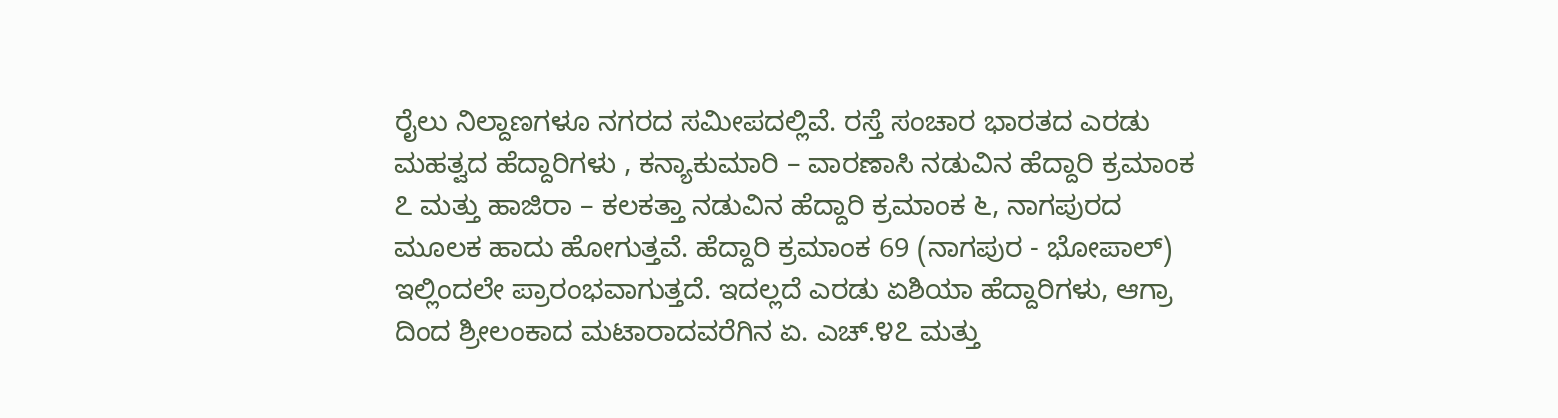ರೈಲು ನಿಲ್ದಾಣಗಳೂ ನಗರದ ಸಮೀಪದಲ್ಲಿವೆ. ರಸ್ತೆ ಸಂಚಾರ ಭಾರತದ ಎರಡು ಮಹತ್ವದ ಹೆದ್ದಾರಿಗಳು , ಕನ್ಯಾಕುಮಾರಿ – ವಾರಣಾಸಿ ನಡುವಿನ ಹೆದ್ದಾರಿ ಕ್ರಮಾಂಕ ೭ ಮತ್ತು ಹಾಜಿರಾ – ಕಲಕತ್ತಾ ನಡುವಿನ ಹೆದ್ದಾರಿ ಕ್ರಮಾಂಕ ೬, ನಾಗಪುರದ ಮೂಲಕ ಹಾದು ಹೋಗುತ್ತವೆ. ಹೆದ್ದಾರಿ ಕ್ರಮಾಂಕ 69 (ನಾಗಪುರ - ಭೋಪಾಲ್) ಇಲ್ಲಿಂದಲೇ ಪ್ರಾರಂಭವಾಗುತ್ತದೆ. ಇದಲ್ಲದೆ ಎರಡು ಏಶಿಯಾ ಹೆದ್ದಾರಿಗಳು, ಆಗ್ರಾ ದಿಂದ ಶ್ರೀಲಂಕಾದ ಮಟಾರಾದವರೆಗಿನ ಏ. ಎಚ್.೪೭ ಮತ್ತು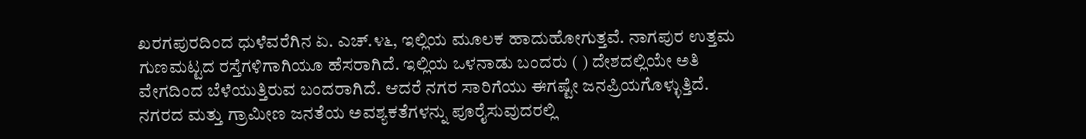ಖರಗಪುರದಿಂದ ಧುಳೆವರೆಗಿನ ಏ. ಎಚ್.೪೬, ಇಲ್ಲಿಯ ಮೂಲಕ ಹಾದುಹೋಗುತ್ತವೆ. ನಾಗಪುರ ಉತ್ತಮ ಗುಣಮಟ್ಟದ ರಸ್ತೆಗಳಿಗಾಗಿಯೂ ಹೆಸರಾಗಿದೆ. ಇಲ್ಲಿಯ ಒಳನಾಡು ಬಂದರು ( ) ದೇಶದಲ್ಲಿಯೇ ಅತಿ ವೇಗದಿಂದ ಬೆಳೆಯುತ್ತಿರುವ ಬಂದರಾಗಿದೆ. ಆದರೆ ನಗರ ಸಾರಿಗೆಯು ಈಗಷ್ಟೇ ಜನಪ್ರಿಯಗೊಳ್ಳುತ್ತಿದೆ. ನಗರದ ಮತ್ತು ಗ್ರಾಮೀಣ ಜನತೆಯ ಅವಶ್ಯಕತೆಗಳನ್ನು ಪೂರೈಸುವುದರಲ್ಲಿ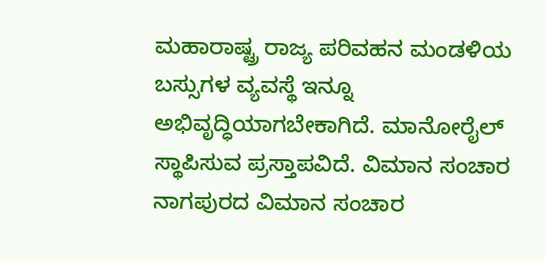ಮಹಾರಾಷ್ಟ್ರ ರಾಜ್ಯ ಪರಿವಹನ ಮಂಡಳಿಯ ಬಸ್ಸುಗಳ ವ್ಯವಸ್ಥೆ ಇನ್ನೂ ಅಭಿವೃದ್ಧಿಯಾಗಬೇಕಾಗಿದೆ. ಮಾನೋರೈಲ್ ಸ್ಥಾಪಿಸುವ ಪ್ರಸ್ತಾಪವಿದೆ. ವಿಮಾನ ಸಂಚಾರ ನಾಗಪುರದ ವಿಮಾನ ಸಂಚಾರ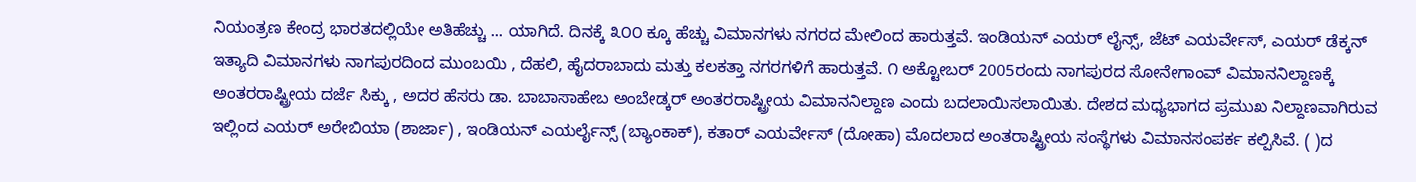ನಿಯಂತ್ರಣ ಕೇಂದ್ರ ಭಾರತದಲ್ಲಿಯೇ ಅತಿಹೆಚ್ಚು ... ಯಾಗಿದೆ. ದಿನಕ್ಕೆ ೩೦೦ ಕ್ಕೂ ಹೆಚ್ಚು ವಿಮಾನಗಳು ನಗರದ ಮೇಲಿಂದ ಹಾರುತ್ತವೆ. ಇಂಡಿಯನ್ ಎಯರ್ ಲೈನ್ಸ್, ಜೆಟ್ ಎಯರ್ವೇಸ್, ಎಯರ್ ಡೆಕ್ಕನ್ ಇತ್ಯಾದಿ ವಿಮಾನಗಳು ನಾಗಪುರದಿಂದ ಮುಂಬಯಿ , ದೆಹಲಿ, ಹೈದರಾಬಾದು ಮತ್ತು ಕಲಕತ್ತಾ ನಗರಗಳಿಗೆ ಹಾರುತ್ತವೆ. ೧ ಅಕ್ಟೋಬರ್ 2005ರಂದು ನಾಗಪುರದ ಸೋನೇಗಾಂವ್ ವಿಮಾನನಿಲ್ದಾಣಕ್ಕೆ ಅಂತರರಾಷ್ಟ್ರೀಯ ದರ್ಜೆ ಸಿಕ್ಕು , ಅದರ ಹೆಸರು ಡಾ. ಬಾಬಾಸಾಹೇಬ ಅಂಬೇಡ್ಕರ್ ಅಂತರರಾಷ್ಟ್ರೀಯ ವಿಮಾನನಿಲ್ದಾಣ ಎಂದು ಬದಲಾಯಿಸಲಾಯಿತು. ದೇಶದ ಮಧ್ಯಭಾಗದ ಪ್ರಮುಖ ನಿಲ್ದಾಣವಾಗಿರುವ ಇಲ್ಲಿಂದ ಎಯರ್ ಅರೇಬಿಯಾ (ಶಾರ್ಜಾ) , ಇಂಡಿಯನ್ ಎಯರ್ಲೈನ್ಸ್ (ಬ್ಯಾಂಕಾಕ್), ಕತಾರ್ ಎಯರ್ವೇಸ್ (ದೋಹಾ) ಮೊದಲಾದ ಅಂತರಾಷ್ಟ್ರೀಯ ಸಂಸ್ಥೆಗಳು ವಿಮಾನಸಂಪರ್ಕ ಕಲ್ಪಿಸಿವೆ. ( )ದ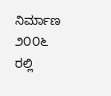ನಿರ್ಮಾಣ ೨೦೦೬ ರಲ್ಲಿ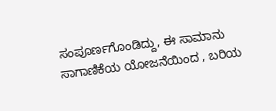ಸಂಪೂರ್ಣಗೊಂಡಿದ್ದು, ಈ ಸಾಮಾನು ಸಾಗಾಣಿಕೆಯ ಯೋಜನೆಯಿಂದ , ಬರಿಯ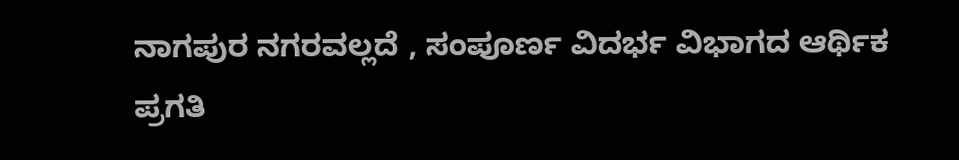ನಾಗಪುರ ನಗರವಲ್ಲದೆ , ಸಂಪೂರ್ಣ ವಿದರ್ಭ ವಿಭಾಗದ ಆರ್ಥಿಕ ಪ್ರಗತಿ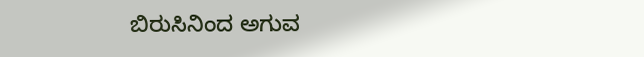ಬಿರುಸಿನಿಂದ ಅಗುವ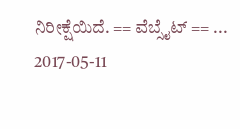ನಿರೀಕ್ಷೆಯಿದೆ. == ವೆಬ್ಸೈಟ್ == ... 2017-05-11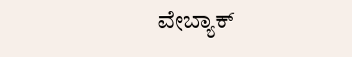ವೇಬ್ಯಾಕ್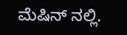ಮೆಷಿನ್ ನಲ್ಲಿ.